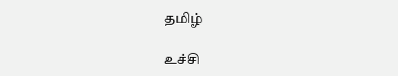தமிழ்

உச்சி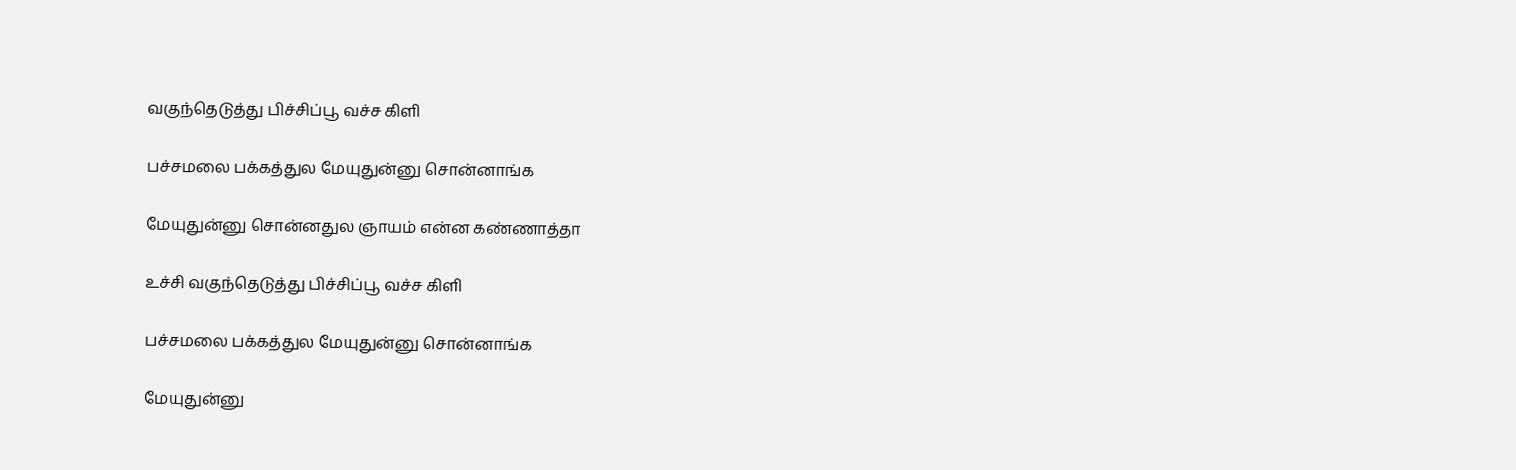வகுந்தெடுத்து பிச்சிப்பூ வச்ச கிளி

பச்சமலை பக்கத்துல மேயுதுன்னு சொன்னாங்க

மேயுதுன்னு சொன்னதுல ஞாயம் என்ன கண்ணாத்தா

உச்சி வகுந்தெடுத்து பிச்சிப்பூ வச்ச கிளி

பச்சமலை பக்கத்துல மேயுதுன்னு சொன்னாங்க

மேயுதுன்னு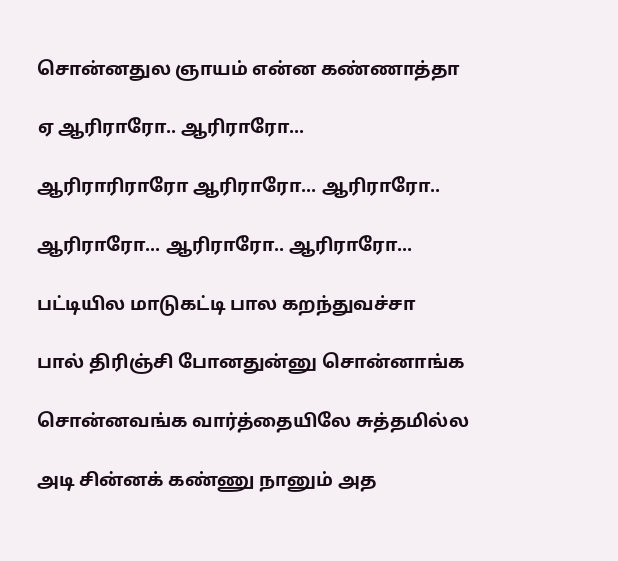சொன்னதுல ஞாயம் என்ன கண்ணாத்தா

ஏ ஆரிராரோ.. ஆரிராரோ...

ஆரிராரிராரோ ஆரிராரோ... ஆரிராரோ..

ஆரிராரோ... ஆரிராரோ.. ஆரிராரோ...

பட்டியில மாடுகட்டி பால கறந்துவச்சா

பால் திரிஞ்சி போனதுன்னு சொன்னாங்க

சொன்னவங்க வார்த்தையிலே சுத்தமில்ல

அடி சின்னக் கண்ணு நானும் அத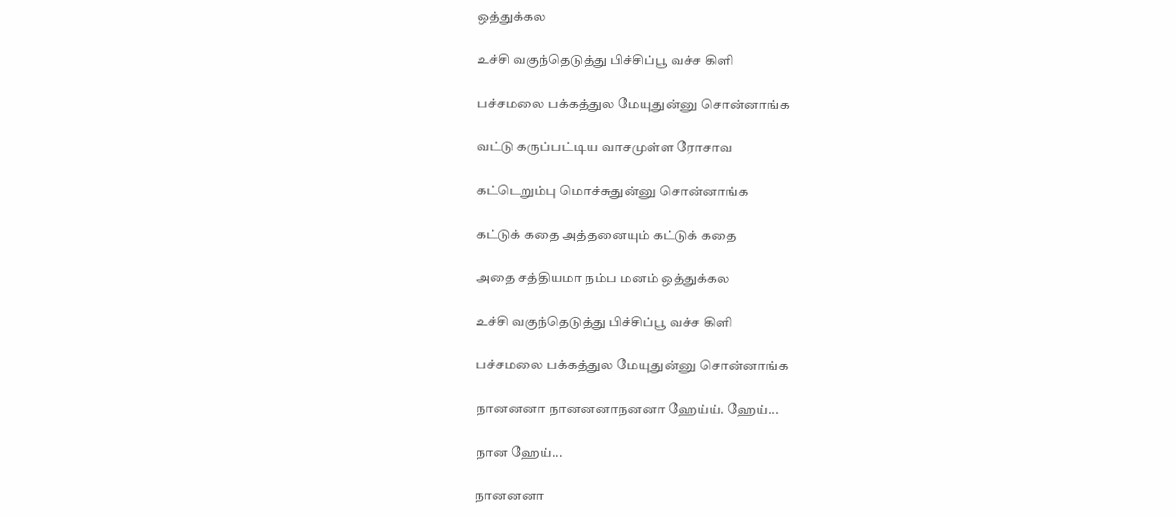ஒத்துக்கல

உச்சி வகுந்தெடுத்து பிச்சிப்பூ வச்ச கிளி

பச்சமலை பக்கத்துல மேயுதுன்னு சொன்னாங்க

வட்டு கருப்பட்டிய வாசமுள்ள ரோசாவ

கட்டெறும்பு மொச்சுதுன்னு சொன்னாங்க

கட்டுக் கதை அத்தனையும் கட்டுக் கதை

அதை சத்தியமா நம்ப மனம் ஒத்துக்கல

உச்சி வகுந்தெடுத்து பிச்சிப்பூ வச்ச கிளி

பச்சமலை பக்கத்துல மேயுதுன்னு சொன்னாங்க

நானனனா நானனனாநனனா ஹேய்ய். ஹேய்...

நான ஹேய்...

நானனனா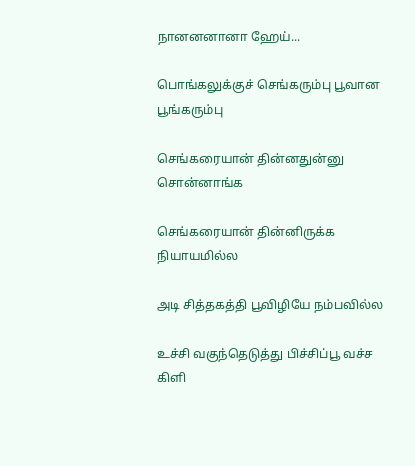நானனனானா ஹேய்...

பொங்கலுக்குச் செங்கரும்பு பூவான பூங்கரும்பு

செங்கரையான் தின்னதுன்னு சொன்னாங்க

செங்கரையான் தின்னிருக்க நியாயமில்ல

அடி சித்தகத்தி பூவிழியே நம்பவில்ல

உச்சி வகுந்தெடுத்து பிச்சிப்பூ வச்ச கிளி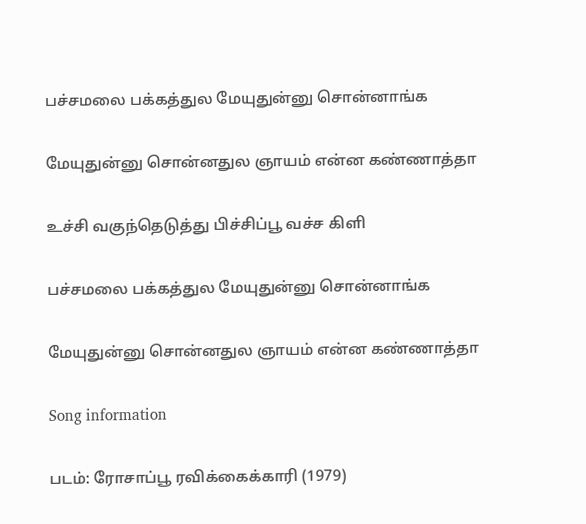பச்சமலை பக்கத்துல மேயுதுன்னு சொன்னாங்க

மேயுதுன்னு சொன்னதுல ஞாயம் என்ன கண்ணாத்தா

உச்சி வகுந்தெடுத்து பிச்சிப்பூ வச்ச கிளி

பச்சமலை பக்கத்துல மேயுதுன்னு சொன்னாங்க

மேயுதுன்னு சொன்னதுல ஞாயம் என்ன கண்ணாத்தா

Song information

படம்: ரோசாப்பூ ரவிக்கைக்காரி (1979)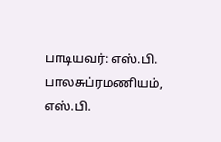பாடியவர்: எஸ்.பி. பாலசுப்ரமணியம், எஸ்.பி.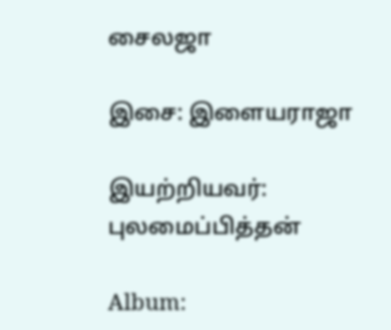சைலஜா

இசை: இளையராஜா

இயற்றியவர்: புலமைப்பித்தன்

Album: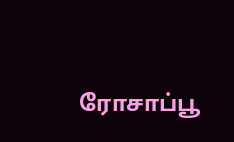ரோசாப்பூ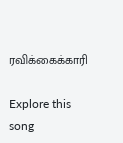ரவிக்கைக்காரி

Explore this song